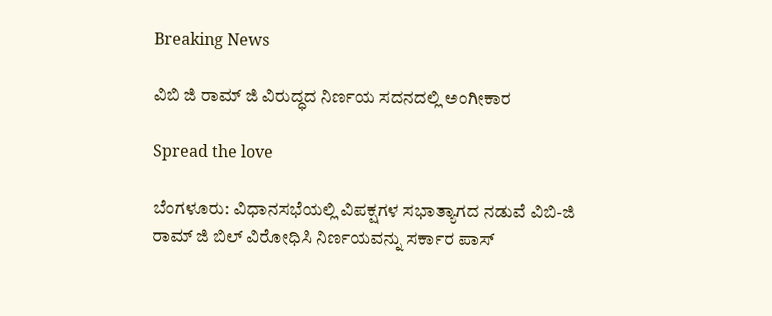Breaking News

ವಿಬಿ ಜಿ ರಾಮ್ ಜಿ ವಿರುದ್ಧದ ನಿರ್ಣಯ ಸದನದಲ್ಲಿ ಅಂಗೀಕಾರ

Spread the love

ಬೆಂಗಳೂರು: ವಿಧಾನಸಭೆಯಲ್ಲಿ ವಿಪಕ್ಷಗಳ ಸಭಾತ್ಯಾಗದ ನಡುವೆ ವಿಬಿ-ಜಿ ರಾಮ್ ಜಿ ಬಿಲ್ ವಿರೋಧಿಸಿ ನಿರ್ಣಯವನ್ನು ಸರ್ಕಾರ ಪಾಸ್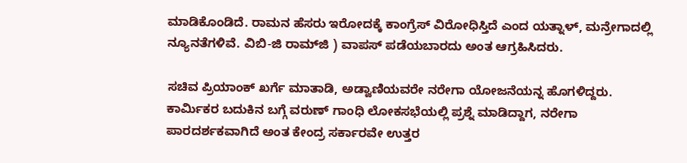ಮಾಡಿಕೊಂಡಿದೆ. ರಾಮನ ಹೆಸರು ಇರೋದಕ್ಕೆ ಕಾಂಗ್ರೆಸ್ ವಿರೋಧಿಸ್ತಿದೆ ಎಂದ ಯತ್ನಾಳ್, ಮನ್ರೇಗಾದಲ್ಲಿ ನ್ಯೂನತೆಗಳಿವೆ. ವಿಬಿ-ಜಿ ರಾಮ್‌ಜಿ ) ವಾಪಸ್ ಪಡೆಯಬಾರದು ಅಂತ ಆಗ್ರಹಿಸಿದರು.

ಸಚಿವ ಪ್ರಿಯಾಂಕ್ ಖರ್ಗೆ ಮಾತಾಡಿ, ಅಡ್ವಾಣಿಯವರೇ ನರೇಗಾ ಯೋಜನೆಯನ್ನ ಹೊಗಳಿದ್ದರು. ಕಾರ್ಮಿಕರ ಬದುಕಿನ ಬಗ್ಗೆ ವರುಣ್ ಗಾಂಧಿ ಲೋಕಸಭೆಯಲ್ಲಿ ಪ್ರಶ್ನೆ ಮಾಡಿದ್ದಾಗ, ನರೇಗಾ ಪಾರದರ್ಶಕವಾಗಿದೆ ಅಂತ ಕೇಂದ್ರ ಸರ್ಕಾರವೇ ಉತ್ತರ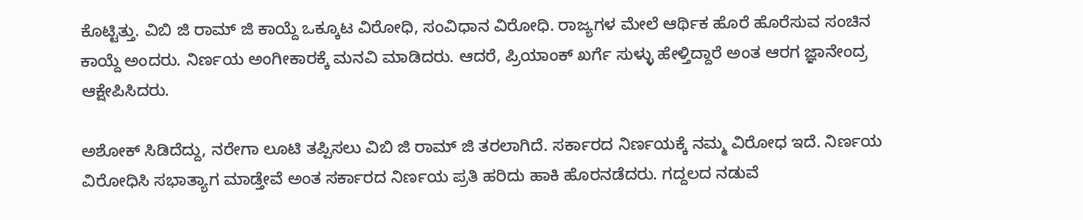ಕೊಟ್ಟಿತ್ತು. ವಿಬಿ ಜಿ ರಾಮ್ ಜಿ ಕಾಯ್ದೆ ಒಕ್ಕೂಟ ವಿರೋಧಿ, ಸಂವಿಧಾನ ವಿರೋಧಿ. ರಾಜ್ಯಗಳ ಮೇಲೆ ಆರ್ಥಿಕ ಹೊರೆ ಹೊರೆಸುವ ಸಂಚಿನ ಕಾಯ್ದೆ ಅಂದರು. ನಿರ್ಣಯ ಅಂಗೀಕಾರಕ್ಕೆ ಮನವಿ ಮಾಡಿದರು. ಆದರೆ, ಪ್ರಿಯಾಂಕ್ ಖರ್ಗೆ ಸುಳ್ಳು ಹೇಳ್ತಿದ್ದಾರೆ ಅಂತ ಆರಗ ಜ್ಞಾನೇಂದ್ರ ಆಕ್ಷೇಪಿಸಿದರು.

ಅಶೋಕ್ ಸಿಡಿದೆದ್ದು, ನರೇಗಾ ಲೂಟಿ ತಪ್ಪಿಸಲು ವಿಬಿ ಜಿ ರಾಮ್ ಜಿ ತರಲಾಗಿದೆ. ಸರ್ಕಾರದ ನಿರ್ಣಯಕ್ಕೆ ನಮ್ಮ ವಿರೋಧ ಇದೆ. ನಿರ್ಣಯ ವಿರೋಧಿಸಿ ಸಭಾತ್ಯಾಗ ಮಾಡ್ತೇವೆ ಅಂತ ಸರ್ಕಾರದ ನಿರ್ಣಯ ಪ್ರತಿ ಹರಿದು ಹಾಕಿ ಹೊರನಡೆದರು. ಗದ್ದಲದ ನಡುವೆ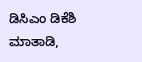ಡಿಸಿಎಂ ಡಿಕೆಶಿ ಮಾತಾಡಿ,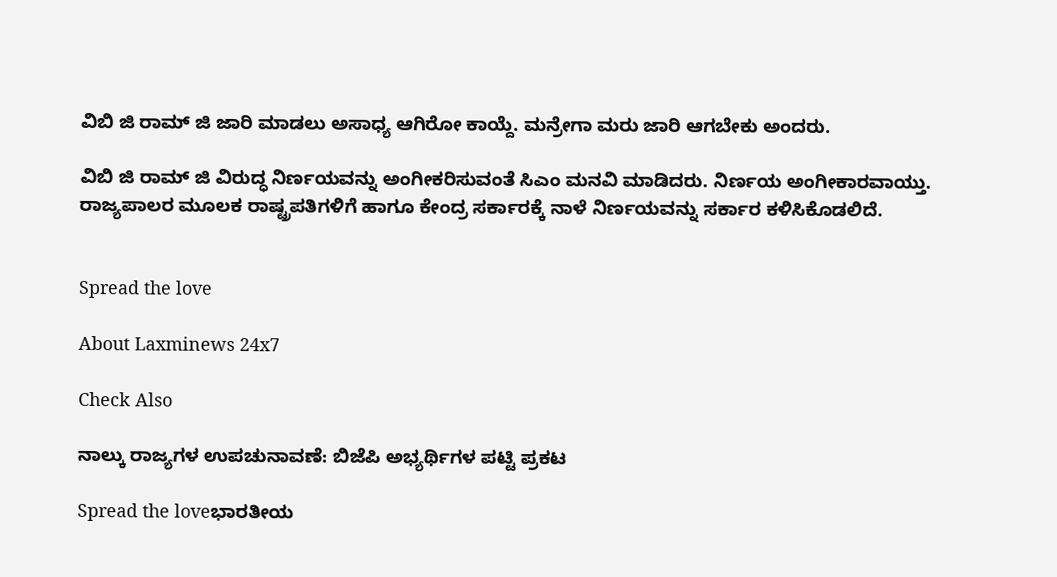ವಿಬಿ ಜಿ ರಾಮ್ ಜಿ ಜಾರಿ ಮಾಡಲು ಅಸಾಧ್ಯ ಆಗಿರೋ ಕಾಯ್ದೆ. ಮನ್ರೇಗಾ ಮರು ಜಾರಿ ಆಗಬೇಕು ಅಂದರು.

ವಿಬಿ ಜಿ ರಾಮ್ ಜಿ ವಿರುದ್ಧ ನಿರ್ಣಯವನ್ನು ಅಂಗೀಕರಿಸುವಂತೆ ಸಿಎಂ ಮನವಿ ಮಾಡಿದರು. ನಿರ್ಣಯ ಅಂಗೀಕಾರವಾಯ್ತು. ರಾಜ್ಯಪಾಲರ ಮೂಲಕ ರಾಷ್ಟ್ರಪತಿಗಳಿಗೆ ಹಾಗೂ ಕೇಂದ್ರ ಸರ್ಕಾರಕ್ಕೆ ನಾಳೆ ನಿರ್ಣಯವನ್ನು ಸರ್ಕಾರ ಕಳಿಸಿಕೊಡಲಿದೆ.


Spread the love

About Laxminews 24x7

Check Also

ನಾಲ್ಕು ರಾಜ್ಯಗಳ ಉಪಚುನಾವಣೆ: ಬಿಜೆಪಿ ಅಭ್ಯರ್ಥಿಗಳ ಪಟ್ಟಿ ಪ್ರಕಟ

Spread the loveಭಾರತೀಯ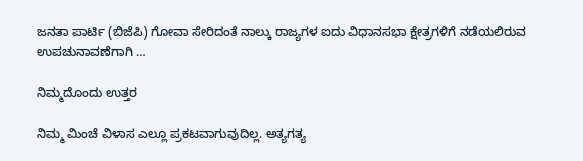ಜನತಾ ಪಾರ್ಟಿ (ಬಿಜೆಪಿ) ಗೋವಾ ಸೇರಿದಂತೆ ನಾಲ್ಕು ರಾಜ್ಯಗಳ ಐದು ವಿಧಾನಸಭಾ ಕ್ಷೇತ್ರಗಳಿಗೆ ನಡೆಯಲಿರುವ ಉಪಚುನಾವಣೆಗಾಗಿ …

ನಿಮ್ಮದೊಂದು ಉತ್ತರ

ನಿಮ್ಮ ಮಿಂಚೆ ವಿಳಾಸ ಎಲ್ಲೂ ಪ್ರಕಟವಾಗುವುದಿಲ್ಲ. ಅತ್ಯಗತ್ಯ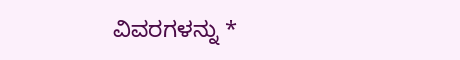ವಿವರಗಳನ್ನು *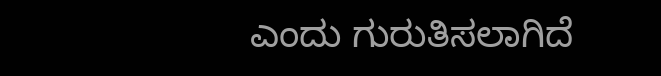ಎಂದು ಗುರುತಿಸಲಾಗಿದೆ